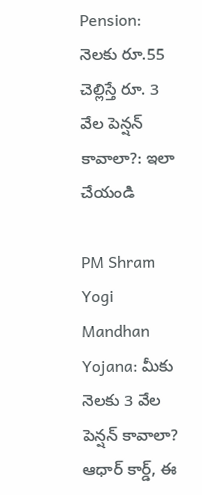Pension: నెలకు రూ.55 చెల్లిస్తే రూ. 3 వేల పెన్షన్ కావాలా?: ఇలా చేయండి

PM Shram Yogi Mandhan Yojana: మీకు నెలకు 3 వేల పెన్షన్ కావాలా? ఆధార్ కార్డ్, ఈ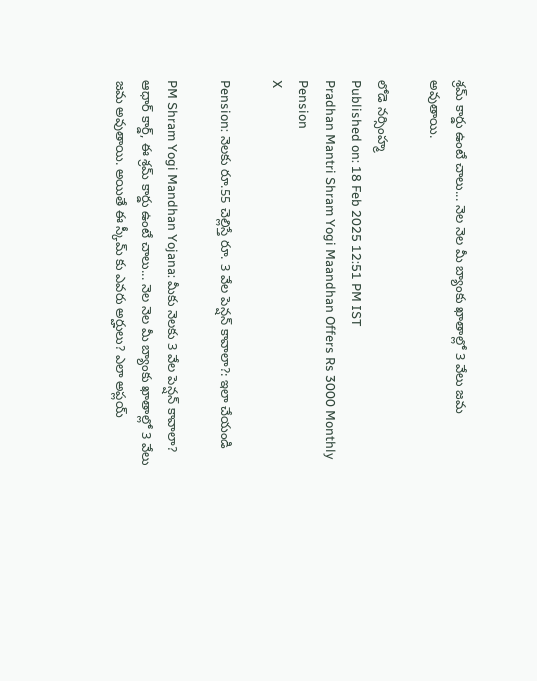శ్రమ్ కార్డు ఉంటే చాలు... నెల నెల మీ బ్యాంకు ఖాతాల్లో 3 వేలు జమ అవుతాయి.

లోడె నర్సింహ్మ
Published on: 18 Feb 2025 12:51 PM IST
Pradhan Mantri Shram Yogi Maandhan Offers Rs 3000 Monthly Pension
X

Pension: నెలకు రూ.55 చెల్లిస్తే రూ. 3 వేల పెన్షన్ కావాలా?: ఇలా చేయండి

PM Shram Yogi Mandhan Yojana: మీకు నెలకు 3 వేల పెన్షన్ కావాలా? ఆధార్ కార్డ్, ఈ శ్రమ్ కార్డు ఉంటే చాలు... నెల నెల మీ బ్యాంకు ఖాతాల్లో 3 వేలు జమ అవుతాయి. అయితే ఈ స్కీమ్ కు ఎవరు అర్హులు? ఎలా అప్లయ్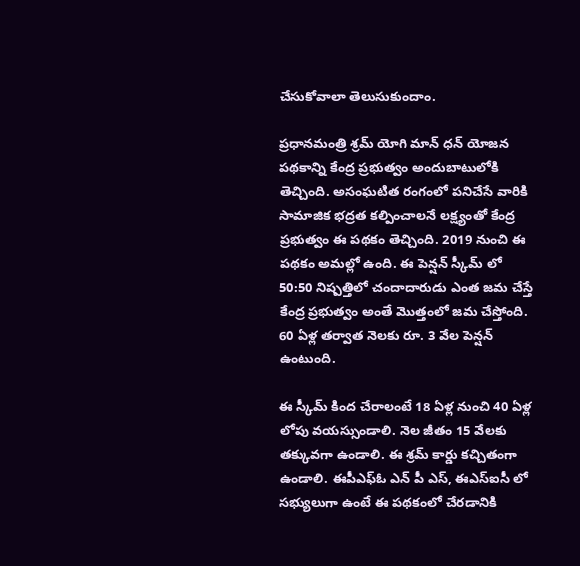చేసుకోవాలా తెలుసుకుందాం.

ప్రధానమంత్రి శ్రమ్ యోగి మాన్ ధన్ యోజన పథకాన్ని కేంద్ర ప్రభుత్వం అందుబాటులోకి తెచ్చింది. అసంఘటిత రంగంలో పనిచేసే వారికి సామాజిక భద్రత కల్పించాలనే లక్ష్యంతో కేంద్ర ప్రభుత్వం ఈ పథకం తెచ్చింది. 2019 నుంచి ఈ పథకం అమల్లో ఉంది. ఈ పెన్షన్ స్కీమ్ లో 50:50 నిష్పత్తిలో చందాదారుడు ఎంత జమ చేస్తే కేంద్ర ప్రభుత్వం అంతే మొత్తంలో జమ చేస్తోంది. 60 ఏళ్ల తర్వాత నెలకు రూ. 3 వేల పెన్షన్ ఉంటుంది.

ఈ స్కీమ్ కింద చేరాలంటే 18 ఏళ్ల నుంచి 40 ఏళ్ల లోపు వయస్సుండాలి. నెల జీతం 15 వేలకు తక్కువగా ఉండాలి. ఈ శ్రమ్ కార్డు కచ్చితంగా ఉండాలి. ఈపీఎఫ్ఓ ఎన్ పీ ఎస్, ఈఎస్ఐసీ లో సభ్యులుగా ఉంటే ఈ పథకంలో చేరడానికి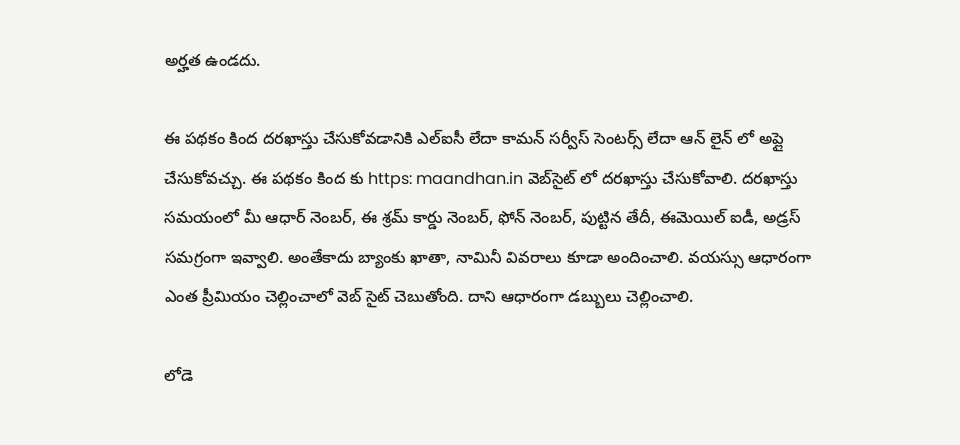అర్హత ఉండదు.

ఈ పథకం కింద దరఖాస్తు చేసుకోవడానికి ఎల్ఐసీ లేదా కామన్ సర్వీస్ సెంటర్స్ లేదా ఆన్ లైన్ లో అప్లై చేసుకోవచ్చు. ఈ పథకం కింద కు https: maandhan.in వెబ్‌సైట్ లో దరఖాస్తు చేసుకోవాలి. దరఖాస్తు సమయంలో మీ ఆధార్ నెంబర్, ఈ శ్రమ్ కార్డు నెంబర్, ఫోన్ నెంబర్, పుట్టిన తేదీ, ఈమెయిల్ ఐడీ, అడ్రస్ సమగ్రంగా ఇవ్వాలి. అంతేకాదు బ్యాంకు ఖాతా, నామినీ వివరాలు కూడా అందించాలి. వయస్సు ఆధారంగా ఎంత ప్రీమియం చెల్లించాలో వెబ్ సైట్ చెబుతోంది. దాని ఆధారంగా డబ్బులు చెల్లించాలి.

లోడె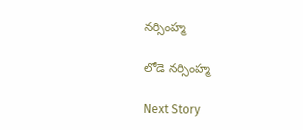నర్సింహ్మ

లోడె నర్సింహ్మ

Next Story